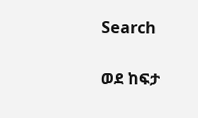Search

ወደ ከፍታ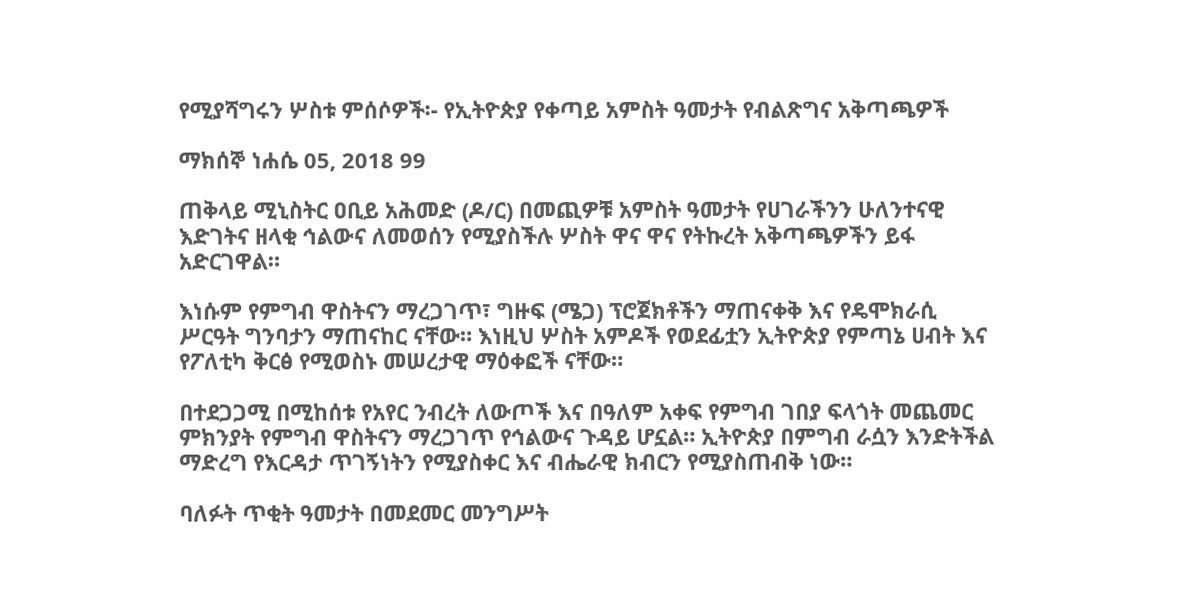የሚያሻግሩን ሦስቱ ምሰሶዎች፡- የኢትዮጵያ የቀጣይ አምስት ዓመታት የብልጽግና አቅጣጫዎች

ማክሰኞ ነሐሴ 05, 2018 99

ጠቅላይ ሚኒስትር ዐቢይ አሕመድ (ዶ/ር) በመጪዎቹ አምስት ዓመታት የሀገራችንን ሁለንተናዊ እድገትና ዘላቂ ኅልውና ለመወሰን የሚያስችሉ ሦስት ዋና ዋና የትኩረት አቅጣጫዎችን ይፋ አድርገዋል።

እነሱም የምግብ ዋስትናን ማረጋገጥ፣ ግዙፍ (ሜጋ) ፕሮጀክቶችን ማጠናቀቅ እና የዴሞክራሲ ሥርዓት ግንባታን ማጠናከር ናቸው። እነዚህ ሦስት አምዶች የወደፊቷን ኢትዮጵያ የምጣኔ ሀብት እና የፖለቲካ ቅርፅ የሚወስኑ መሠረታዊ ማዕቀፎች ናቸው።

በተደጋጋሚ በሚከሰቱ የአየር ንብረት ለውጦች እና በዓለም አቀፍ የምግብ ገበያ ፍላጎት መጨመር ምክንያት የምግብ ዋስትናን ማረጋገጥ የኅልውና ጉዳይ ሆኗል። ኢትዮጵያ በምግብ ራሷን እንድትችል ማድረግ የእርዳታ ጥገኝነትን የሚያስቀር እና ብሔራዊ ክብርን የሚያስጠብቅ ነው።

ባለፉት ጥቂት ዓመታት በመደመር መንግሥት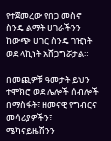የተጀመረው የበጋ መስኖ ስንዴ ልማት ሀገራችንን ከውጭ ሀገር ስንዴ ገዢነት ወደ ላኪነት አሸጋግሯታል።

በመጪዎቹ ዓመታት ይህን ተሞክሮ ወደ ሌሎች ሰብሎች በማስፋት፣ ዘመናዊ የግብርና መሳሪያዎችን፣ ሜካናይዜሽንን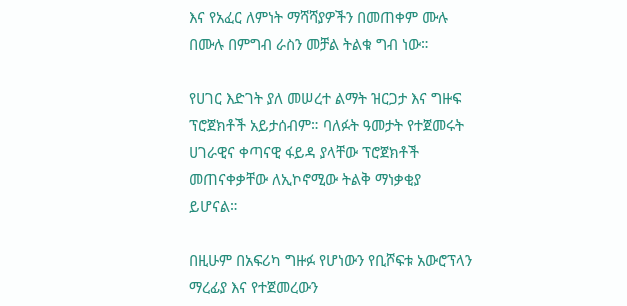እና የአፈር ለምነት ማሻሻያዎችን በመጠቀም ሙሉ በሙሉ በምግብ ራስን መቻል ትልቁ ግብ ነው።

የሀገር እድገት ያለ መሠረተ ልማት ዝርጋታ እና ግዙፍ ፕሮጀክቶች አይታሰብም። ባለፉት ዓመታት የተጀመሩት ሀገራዊና ቀጣናዊ ፋይዳ ያላቸው ፕሮጀክቶች መጠናቀቃቸው ለኢኮኖሚው ትልቅ ማነቃቂያ ይሆናል።

በዚሁም በአፍሪካ ግዙፉ የሆነውን የቢሾፍቱ አውሮፕላን ማረፊያ እና የተጀመረውን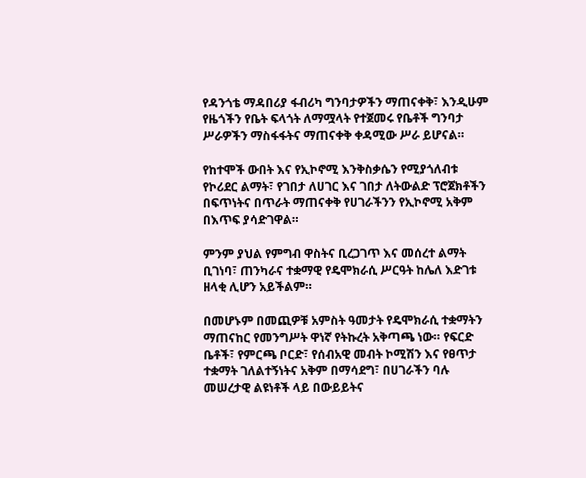የዳንጎቴ ማዳበሪያ ፋብሪካ ግንባታዎችን ማጠናቀቅ፣ እንዲሁም የዜጎችን የቤት ፍላጎት ለማሟላት የተጀመሩ የቤቶች ግንባታ ሥራዎችን ማስፋፋትና ማጠናቀቅ ቀዳሚው ሥራ ይሆናል።

የከተሞች ውበት እና የኢኮኖሚ እንቅስቃሴን የሚያጎለብቱ የኮሪደር ልማት፣ የገበታ ለሀገር እና ገበታ ለትውልድ ፕሮጀክቶችን በፍጥነትና በጥራት ማጠናቀቅ የሀገራችንን የኢኮኖሚ አቅም በእጥፍ ያሳድገዋል።

ምንም ያህል የምግብ ዋስትና ቢረጋገጥ እና መሰረተ ልማት ቢገነባ፣ ጠንካራና ተቋማዊ የዴሞክራሲ ሥርዓት ከሌለ እድገቱ ዘላቂ ሊሆን አይችልም።

በመሆኑም በመጪዎቹ አምስት ዓመታት የዴሞክራሲ ተቋማትን ማጠናከር የመንግሥት ዋነኛ የትኩረት አቅጣጫ ነው። የፍርድ ቤቶች፣ የምርጫ ቦርድ፣ የሰብአዊ መብት ኮሚሽን እና የፀጥታ ተቋማት ገለልተኝነትና አቅም በማሳደግ፣ በሀገራችን ባሉ መሠረታዊ ልዩነቶች ላይ በውይይትና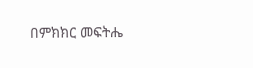በምክክር መፍትሔ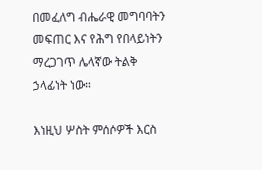በመፈለግ ብሔራዊ መግባባትን መፍጠር እና የሕግ የበላይነትን ማረጋገጥ ሌላኛው ትልቅ ኃላፊነት ነው።

እነዚህ ሦስት ምሰሶዎች እርስ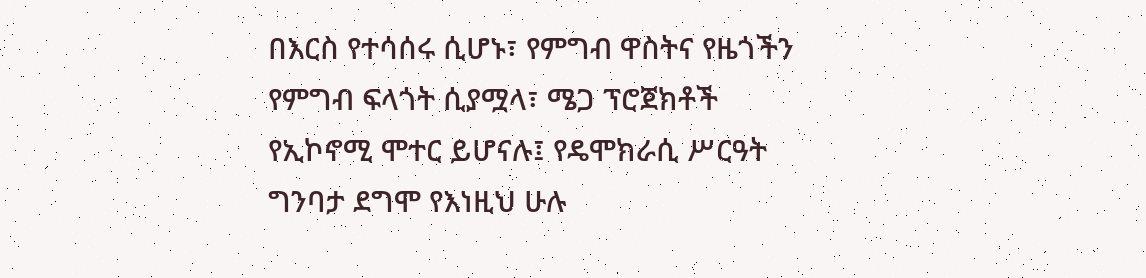በእርስ የተሳሰሩ ሲሆኑ፣ የምግብ ዋስትና የዜጎችን የምግብ ፍላጎት ሲያሟላ፣ ሜጋ ፕሮጀክቶች የኢኮኖሚ ሞተር ይሆናሉ፤ የዴሞክራሲ ሥርዓት ግንባታ ደግሞ የእነዚህ ሁሉ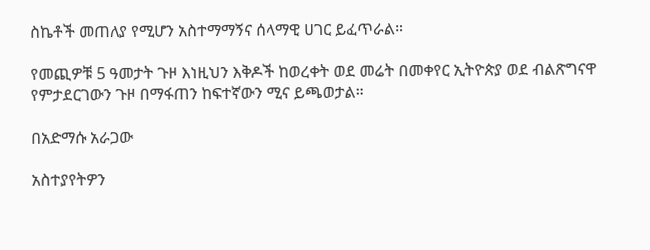ስኬቶች መጠለያ የሚሆን አስተማማኝና ሰላማዊ ሀገር ይፈጥራል።

የመጪዎቹ 5 ዓመታት ጉዞ እነዚህን እቅዶች ከወረቀት ወደ መሬት በመቀየር ኢትዮጵያ ወደ ብልጽግናዋ የምታደርገውን ጉዞ በማፋጠን ከፍተኛውን ሚና ይጫወታል።

በአድማሱ አራጋው

አስተያየትዎን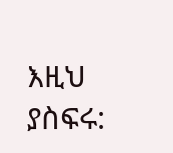እዚህ ያስፍሩ: